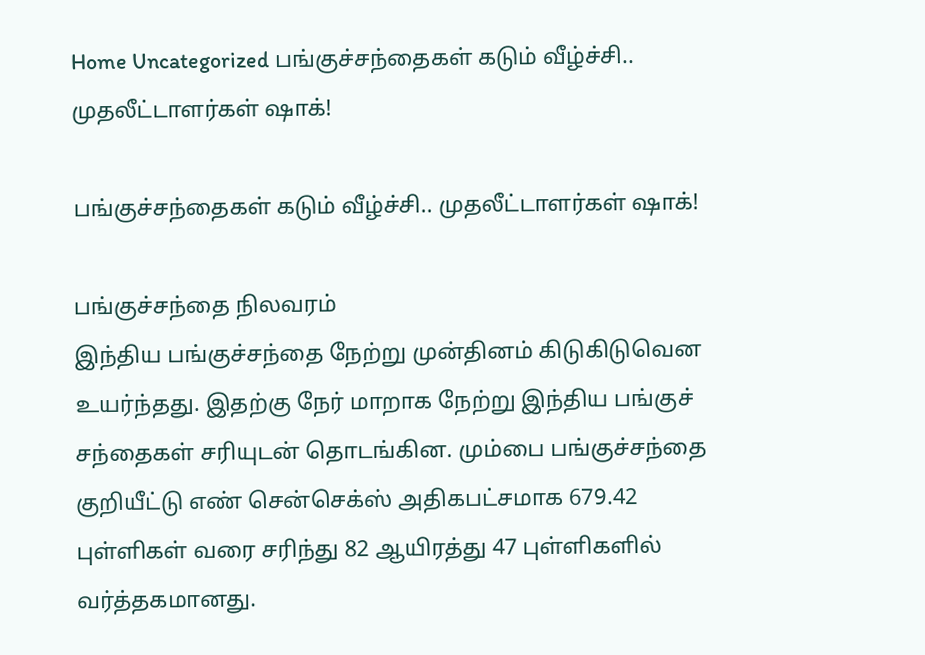Home Uncategorized பங்குச்சந்தைகள் கடும் வீழ்ச்சி.. முதலீட்டாளர்கள் ஷாக்!

பங்குச்சந்தைகள் கடும் வீழ்ச்சி.. முதலீட்டாளர்கள் ஷாக்!

பங்குச்சந்தை நிலவரம்
இந்திய பங்குச்சந்தை நேற்று முன்தினம் கிடுகிடுவென உயர்ந்தது. இதற்கு நேர் மாறாக நேற்று இந்திய பங்குச் சந்தைகள் சரியுடன் தொடங்கின. மும்பை பங்குச்சந்தை குறியீட்டு எண் சென்செக்ஸ் அதிகபட்சமாக 679.42 புள்ளிகள் வரை சரிந்து 82 ஆயிரத்து 47 புள்ளிகளில் வர்த்தகமானது.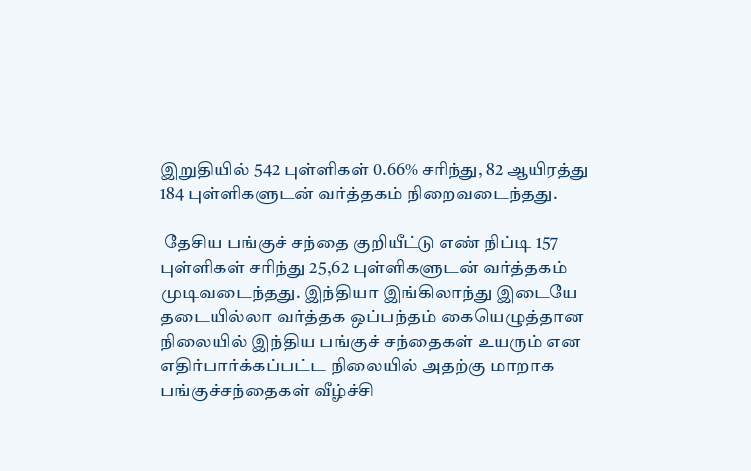இறுதியில் 542 புள்ளிகள் 0.66% சரிந்து, 82 ஆயிரத்து 184 புள்ளிகளுடன் வர்த்தகம் நிறைவடைந்தது.

 தேசிய பங்குச் சந்தை குறியீட்டு எண் நிப்டி 157 புள்ளிகள் சரிந்து 25,62 புள்ளிகளுடன் வர்த்தகம் முடிவடைந்தது. இந்தியா இங்கிலாந்து இடையே தடையில்லா வர்த்தக ஒப்பந்தம் கையெழுத்தான நிலையில் இந்திய பங்குச் சந்தைகள் உயரும் என எதிர்பார்க்கப்பட்ட நிலையில் அதற்கு மாறாக பங்குச்சந்தைகள் வீழ்ச்சி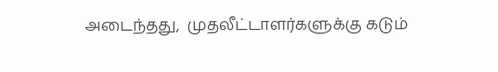அடைந்தது,  முதலீட்டாளர்களுக்கு கடும்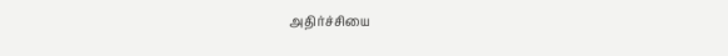அதிர்ச்சியை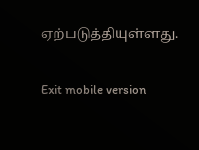ஏற்படுத்தியுள்ளது.

Exit mobile version